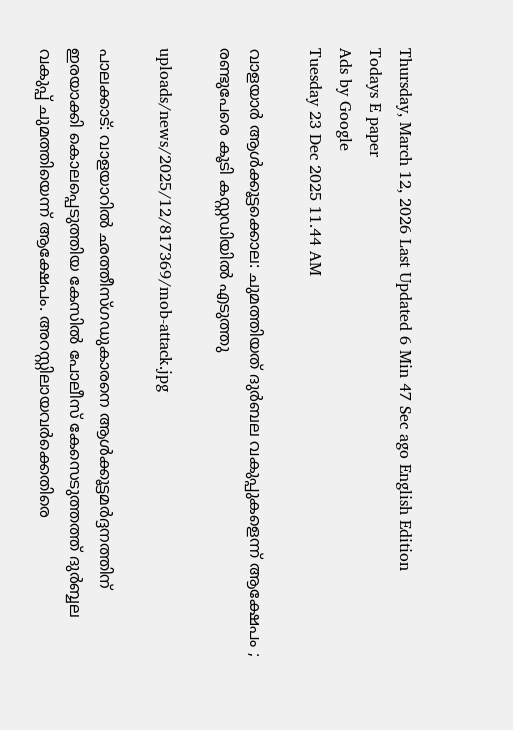Thursday, March 12, 2026 Last Updated 6 Min 47 Sec ago English Edition
Todays E paper
Ads by Google
Tuesday 23 Dec 2025 11.44 AM

വാളയാര്‍ ആള്‍ക്കൂട്ടക്കൊല: ചുമത്തിയത് ദുര്‍ബല വകുപ്പുകളെന്ന് ആക്ഷേപം ; രണ്ടുപേരെ കൂടി കസ്റ്റഡിയില്‍ എടുത്തു

uploads/news/2025/12/817369/mob-attack.jpg

പാലക്കാട്: വാളയാറില്‍ ഛത്തീസ്ഗഡുകാരനെ ആള്‍ക്കൂട്ടമര്‍ദ്ദനത്തിന് ഇരയാക്കി കൊലപ്പെടുത്തിയ കേസില്‍ പോലീസ് കേസെടുത്തത്ത് ദുര്‍ബ്ബല വകുപ്പ് ചുമത്തിയെന്ന് ആക്ഷേപം. അറസ്റ്റിലായവര്‍ക്കെതിരെ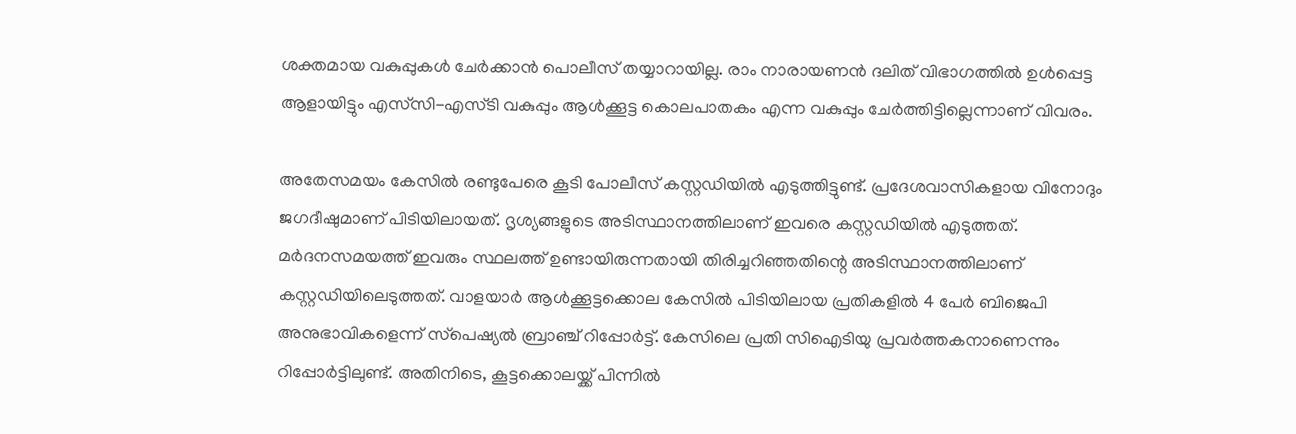ശക്തമായ വകുപ്പുകള്‍ ചേര്‍ക്കാന്‍ പൊലീസ് തയ്യാറായില്ല. രാം നാരായണന്‍ ദലിത് വിഭാഗത്തില്‍ ഉള്‍പ്പെട്ട ആളായിട്ടും എസ്‌സി-എസ്ടി വകുപ്പും ആള്‍ക്കൂട്ട കൊലപാതകം എന്ന വകുപ്പും ചേര്‍ത്തിട്ടില്ലെന്നാണ് വിവരം.

അതേസമയം കേസില്‍ രണ്ടുപേരെ കൂടി പോലീസ് കസ്റ്റഡിയില്‍ എടുത്തിട്ടുണ്ട്. പ്രദേശവാസികളായ വിനോദും ജഗദീഷുമാണ് പിടിയിലായത്. ദൃശ്യങ്ങളുടെ അടിസ്ഥാനത്തിലാണ് ഇവരെ കസ്റ്റഡിയില്‍ എടുത്തത്. മര്‍ദനസമയത്ത് ഇവരും സ്ഥലത്ത് ഉണ്ടായിരുന്നതായി തിരിച്ചറിഞ്ഞതിന്റെ അടിസ്ഥാനത്തിലാണ് കസ്റ്റഡിയിലെടുത്തത്. വാളയാര്‍ ആള്‍ക്കൂട്ടക്കൊല കേസില്‍ പിടിയിലായ പ്രതികളില്‍ 4 പേര്‍ ബിജെപി അനുഭാവികളെന്ന് സ്‌പെഷ്യല്‍ ബ്രാഞ്ച് റിപ്പോര്‍ട്ട്. കേസിലെ പ്രതി സിഐടിയു പ്രവര്‍ത്തകനാണെന്നും റിപ്പോര്‍ട്ടിലുണ്ട്. അതിനിടെ, കൂട്ടക്കൊലയ്ക്ക് പിന്നില്‍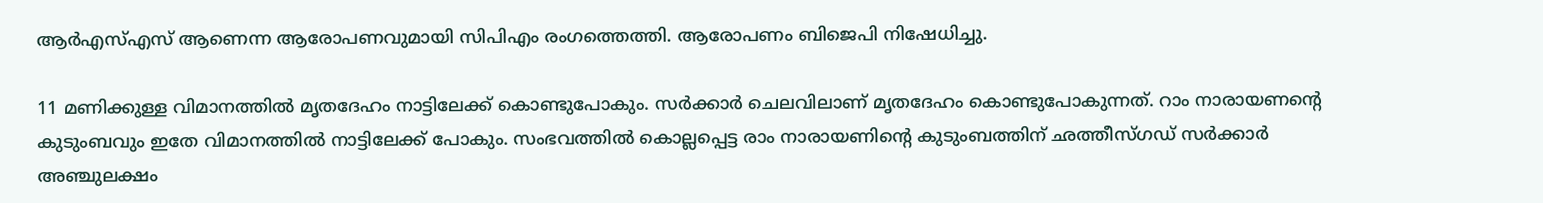ആര്‍എസ്എസ് ആണെന്ന ആരോപണവുമായി സിപിഎം രംഗത്തെത്തി. ആരോപണം ബിജെപി നിഷേധിച്ചു.

11 മണിക്കുള്ള വിമാനത്തില്‍ മൃതദേഹം നാട്ടിലേക്ക് കൊണ്ടുപോകും. സര്‍ക്കാര്‍ ചെലവിലാണ് മൃതദേഹം കൊണ്ടുപോകുന്നത്. റാം നാരായണന്റെ കുടുംബവും ഇതേ വിമാനത്തില്‍ നാട്ടിലേക്ക് പോകും. സംഭവത്തില്‍ കൊല്ലപ്പെട്ട രാം നാരായണിന്റെ കുടുംബത്തിന് ഛത്തീസ്ഗഡ് സര്‍ക്കാര്‍ അഞ്ചുലക്ഷം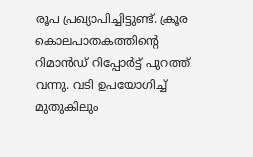രൂപ പ്രഖ്യാപിച്ചിട്ടുണ്ട്. ക്രൂര കൊലപാതകത്തിന്റെ റിമാന്‍ഡ് റിപ്പോര്‍ട്ട് പുറത്ത് വന്നു. വടി ഉപയോഗിച്ച് മുതുകിലും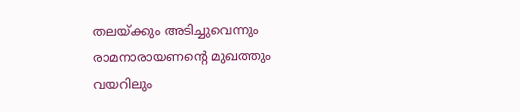തലയ്ക്കും അടിച്ചുവെന്നും രാമനാരായണന്റെ മുഖത്തും വയറിലും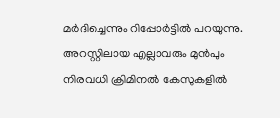മര്‍ദിച്ചെന്നും റിപ്പോര്‍ട്ടില്‍ പറയുന്നു. അറസ്റ്റിലായ എല്ലാവരും മുന്‍പും നിരവധി ക്രിമിനല്‍ കേസുകളില്‍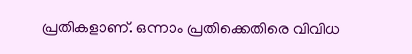പ്രതികളാണ്. ഒന്നാം പ്രതിക്കെതിരെ വിവിധ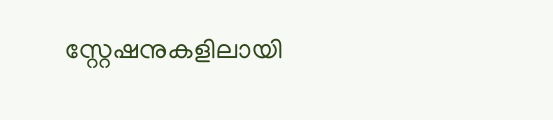സ്റ്റേഷനുകളിലായി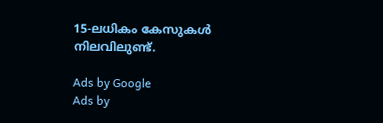15-ലധികം കേസുകള്‍ നിലവിലുണ്ട്.

Ads by Google
Ads by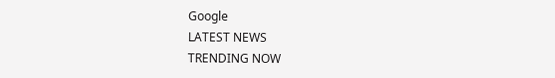Google
LATEST NEWS
TRENDING NOW